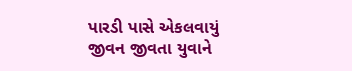પારડી પાસે એકલવાયું જીવન જીવતા યુવાને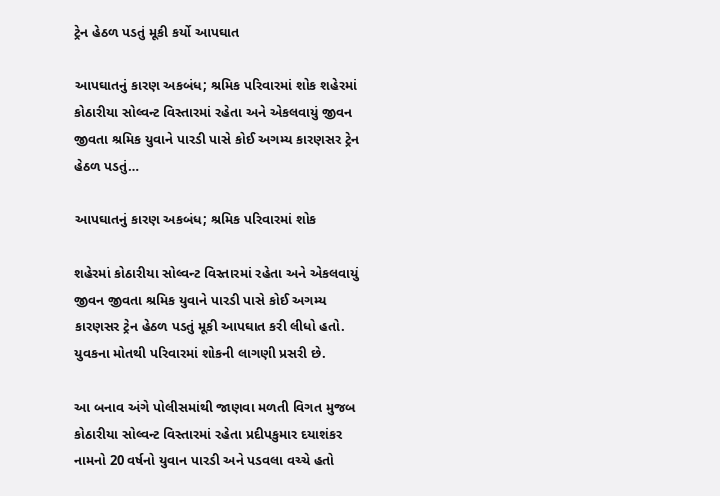ટ્રેન હેઠળ પડતું મૂકી કર્યો આપઘાત

આપઘાતનું કારણ અકબંધ; શ્રમિક પરિવારમાં શોક શહેરમાં કોઠારીયા સોલ્વન્ટ વિસ્તારમાં રહેતા અને એકલવાયું જીવન જીવતા શ્રમિક યુવાને પારડી પાસે કોઈ અગમ્ય કારણસર ટ્રેન હેઠળ પડતું…

આપઘાતનું કારણ અકબંધ; શ્રમિક પરિવારમાં શોક

શહેરમાં કોઠારીયા સોલ્વન્ટ વિસ્તારમાં રહેતા અને એકલવાયું જીવન જીવતા શ્રમિક યુવાને પારડી પાસે કોઈ અગમ્ય કારણસર ટ્રેન હેઠળ પડતું મૂકી આપઘાત કરી લીધો હતો. યુવકના મોતથી પરિવારમાં શોકની લાગણી પ્રસરી છે.

આ બનાવ અંગે પોલીસમાંથી જાણવા મળતી વિગત મુજબ કોઠારીયા સોલ્વન્ટ વિસ્તારમાં રહેતા પ્રદીપકુમાર દયાશંકર નામનો 20 વર્ષનો યુવાન પારડી અને પડવલા વચ્ચે હતો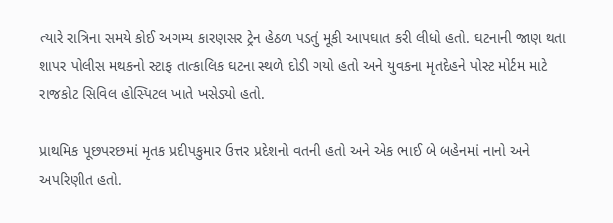ત્યારે રાત્રિના સમયે કોઈ અગમ્ય કારણસર ટ્રેન હેઠળ પડતું મૂકી આપઘાત કરી લીધો હતો. ઘટનાની જાણ થતા શાપર પોલીસ મથકનો સ્ટાફ તાત્કાલિક ઘટના સ્થળે દોડી ગયો હતો અને યુવકના મૃતદેહને પોસ્ટ મોર્ટમ માટે રાજકોટ સિવિલ હોસ્પિટલ ખાતે ખસેડ્યો હતો.

પ્રાથમિક પૂછપરછમાં મૃતક પ્રદીપકુમાર ઉત્તર પ્રદેશનો વતની હતો અને એક ભાઈ બે બહેનમાં નાનો અને અપરિણીત હતો.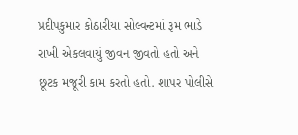પ્રદીપકુમાર કોઠારીયા સોલ્વન્ટમાં રૂમ ભાડે રાખી એકલવાયું જીવન જીવતો હતો અને છૂટક મજૂરી કામ કરતો હતો. શાપર પોલીસે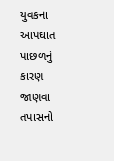યુવકના આપઘાત પાછળનું કારણ જાણવા તપાસનો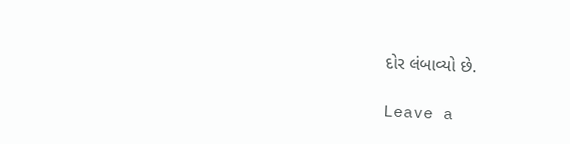દોર લંબાવ્યો છે.

Leave a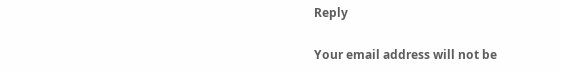Reply

Your email address will not be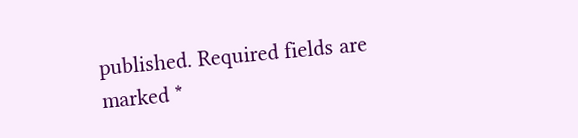published. Required fields are marked *